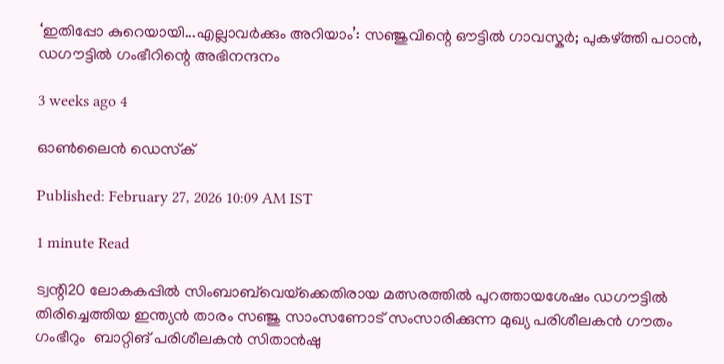‘ഇതിപ്പോ കുറെയായി...എല്ലാവർക്കും അറിയാം’: സഞ്ജുവിന്റെ ഔട്ടിൽ ഗാവസ്കർ; പുകഴ്ത്തി പഠാൻ, ഡഗൗട്ടിൽ ഗംഭീറിന്റെ അഭിനന്ദനം

3 weeks ago 4

ഓൺലൈൻ ഡെസ്‌ക്

Published: February 27, 2026 10:09 AM IST

1 minute Read

ട്വന്റി20 ലോകകപ്പിൽ സിംബാബ്‌വെയ്‌ക്കെതിരായ മത്സരത്തിൽ പുറത്തായശേഷം ഡഗൗട്ടിൽ തിരിച്ചെത്തിയ ഇന്ത്യൻ താരം സഞ്ജു സാംസണോട് സംസാരിക്കുന്ന മുഖ്യ പരിശീലകൻ ഗൗതം ഗംഭീറും  ബാറ്റിങ് പരിശീലകൻ സിതാൻഷു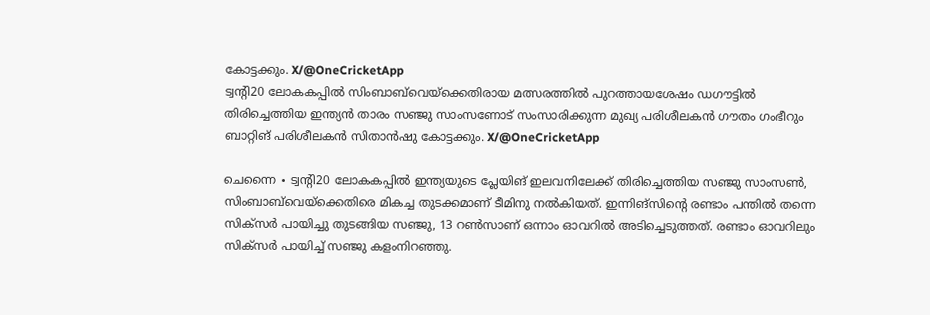കോട്ടക്കും. X/@OneCricketApp
ട്വന്റി20 ലോകകപ്പിൽ സിംബാബ്‌വെയ്‌ക്കെതിരായ മത്സരത്തിൽ പുറത്തായശേഷം ഡഗൗട്ടിൽ തിരിച്ചെത്തിയ ഇന്ത്യൻ താരം സഞ്ജു സാംസണോട് സംസാരിക്കുന്ന മുഖ്യ പരിശീലകൻ ഗൗതം ഗംഭീറും ബാറ്റിങ് പരിശീലകൻ സിതാൻഷു കോട്ടക്കും. X/@OneCricketApp

ചെന്നൈ ∙ ട്വന്റി20 ലോകകപ്പിൽ ഇന്ത്യയുടെ പ്ലേയിങ് ഇലവനിലേക്ക് തിരിച്ചെത്തിയ സഞ്ജു സാംസൺ, സിംബാബ്‌വെയ്‌ക്കെതിരെ മികച്ച തുടക്കമാണ് ടീമിനു നൽകിയത്. ഇന്നിങ്സിന്റെ രണ്ടാം പന്തിൽ തന്നെ സിക്സർ പായിച്ചു തുടങ്ങിയ സഞ്ജു, 13 റൺസാണ് ഒന്നാം ഓവറിൽ അടിച്ചെടുത്തത്. രണ്ടാം ഓവറിലും സിക്സർ പായിച്ച് സഞ്ജു കളംനിറഞ്ഞു.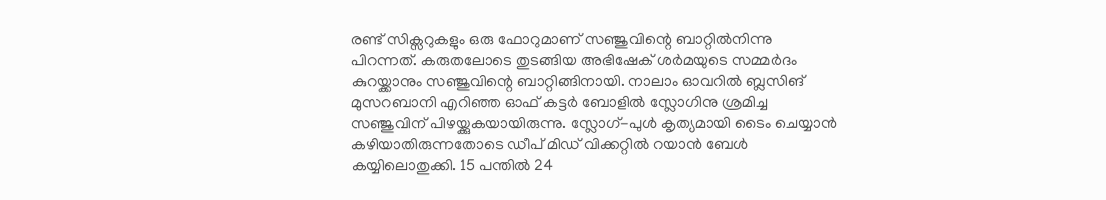രണ്ട് സിക്സറുകളും ഒരു ഫോറുമാണ് സഞ്ജുവിന്റെ ബാറ്റിൽനിന്നു പിറന്നത്. കരുതലോടെ തുടങ്ങിയ അഭിഷേക് ശർമയുടെ സമ്മർദം കുറയ്ക്കാനും സഞ്ജുവിന്റെ ബാറ്റിങ്ങിനായി. നാലാം ഓവറിൽ ബ്ലസിങ് മുസറബാനി എറിഞ്ഞ ഓഫ് കട്ടർ ബോളിൽ സ്ലോഗിനു ശ്രമിച്ച സഞ്ജുവിന് പിഴയ്ക്കുകയായിരുന്നു. സ്ലോഗ്-പുൾ കൃത്യമായി ടൈം ചെയ്യാൻ കഴിയാതിരുന്നതോടെ ഡീപ് മിഡ് വിക്കറ്റിൽ റയാൻ ബേൾ കയ്യിലൊതുക്കി. 15 പന്തിൽ 24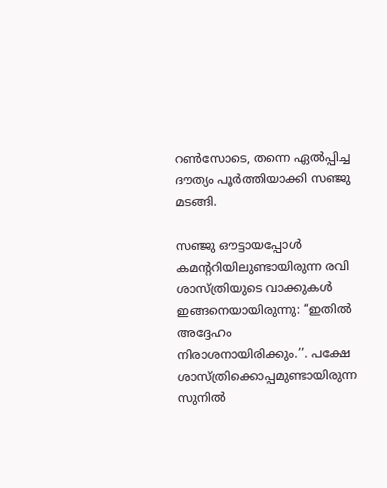റൺസോടെ, തന്നെ ഏൽപ്പിച്ച ദൗത്യം പൂർത്തിയാക്കി സഞ്ജു മടങ്ങി.

സഞ്ജു ഔട്ടായപ്പോൾ കമന്ററിയിലുണ്ടായിരുന്ന രവി ശാസ്ത്രിയുടെ വാക്കുകൾ ഇങ്ങനെയായിരുന്നു: ‘‘ഇതിൽ അദ്ദേഹം നിരാശനായിരിക്കും.’’. പക്ഷേ ശാസ്ത്രിക്കൊപ്പമുണ്ടായിരുന്ന സുനിൽ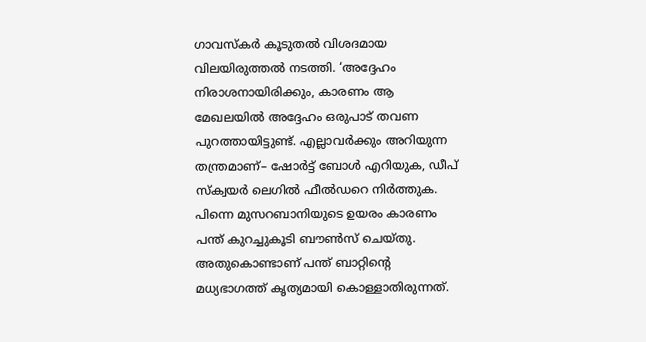ഗാവസ്കർ കൂടുതൽ വിശദമായ വിലയിരുത്തൽ നടത്തി. ‘അദ്ദേഹം നിരാശനായിരിക്കും, കാരണം ആ മേഖലയിൽ അദ്ദേഹം ഒരുപാട് തവണ പുറത്തായിട്ടുണ്ട്. എല്ലാവർക്കും അറിയുന്ന തന്ത്രമാണ്– ഷോർട്ട് ബോൾ എറിയുക, ഡീപ് സ്ക്വയർ ലെഗിൽ ഫീൽഡറെ നിർത്തുക. പിന്നെ മുസറബാനിയുടെ ഉയരം കാരണം പന്ത് കുറച്ചുകൂടി ബൗൺസ് ചെയ്തു. അതുകൊണ്ടാണ് പന്ത് ബാറ്റിന്റെ മധ്യഭാഗത്ത് കൃത്യമായി കൊള്ളാതിരുന്നത്.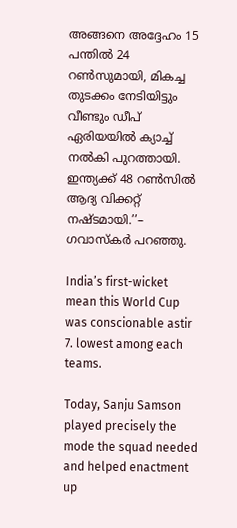അങ്ങനെ അദ്ദേഹം 15 പന്തിൽ 24 റൺസുമായി, മികച്ച തുടക്കം നേടിയിട്ടും വീണ്ടും ഡീപ് ഏരിയയിൽ ക്യാച്ച് നൽകി പുറത്തായി. ഇന്ത്യക്ക് 48 റൺസിൽ ആദ്യ വിക്കറ്റ് നഷ്ടമായി.’’– ഗവാസ്കർ പറഞ്ഞു.

India’s first-wicket mean this World Cup was conscionable astir 7. lowest among each teams.

Today, Sanju Samson played precisely the mode the squad needed and helped enactment up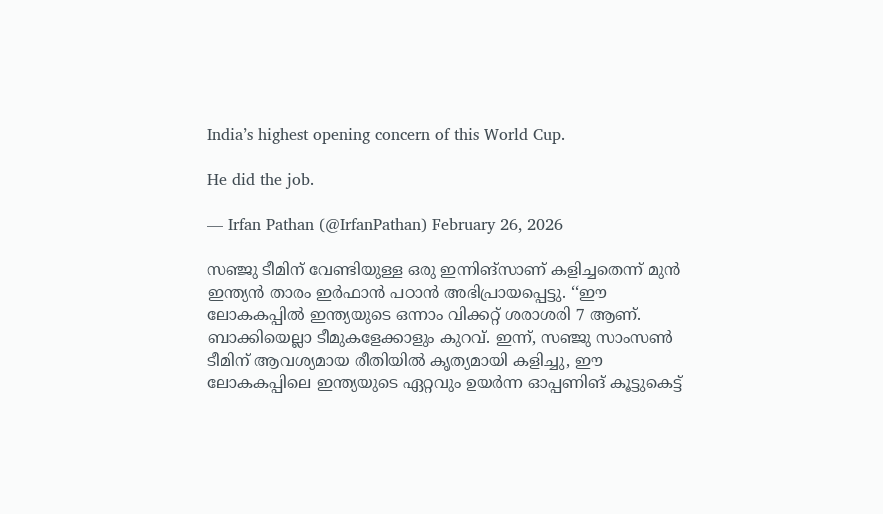India’s highest opening concern of this World Cup.

He did the job.

— Irfan Pathan (@IrfanPathan) February 26, 2026

സഞ്ജു ടീമിന് വേണ്ടിയുള്ള ഒരു ഇന്നിങ്സാണ് കളിച്ചതെന്ന് മുൻ ഇന്ത്യൻ താരം ഇർഫാൻ പഠാൻ അഭിപ്രായപ്പെട്ടു. ‘‘ഈ ലോകകപ്പിൽ ഇന്ത്യയുടെ ഒന്നാം വിക്കറ്റ് ശരാശരി 7 ആണ്. ബാക്കിയെല്ലാ ടീമുകളേക്കാളും കുറവ്. ഇന്ന്, സഞ്ജു സാംസൺ ടീമിന് ആവശ്യമായ രീതിയിൽ കൃത്യമായി കളിച്ചു, ഈ ലോകകപ്പിലെ ഇന്ത്യയുടെ ഏറ്റവും ഉയർന്ന ഓപ്പണിങ് കൂട്ടുകെട്ട്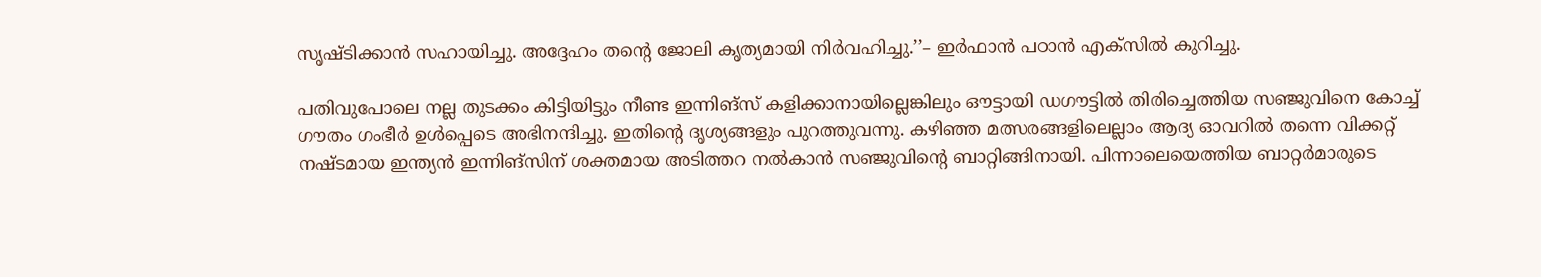സൃഷ്ടിക്കാൻ സഹായിച്ചു. അദ്ദേഹം തന്റെ ജോലി കൃത്യമായി നിർവഹിച്ചു.’’– ഇർഫാൻ പഠാൻ എക്സിൽ കുറിച്ചു.

പതിവുപോലെ നല്ല തുടക്കം കിട്ടിയിട്ടും നീണ്ട ഇന്നിങ്സ് കളിക്കാനായില്ലെങ്കിലും ഔട്ടായി ഡഗൗട്ടിൽ തിരിച്ചെത്തിയ സഞ്ജുവിനെ കോച്ച് ഗൗതം ഗംഭീർ ഉൾപ്പെടെ അഭിനന്ദിച്ചു. ഇതിന്റെ ദൃശ്യങ്ങളും പുറത്തുവന്നു. കഴിഞ്ഞ മത്സരങ്ങളിലെല്ലാം ആദ്യ ഓവറിൽ തന്നെ വിക്കറ്റ് നഷ്ടമായ ഇന്ത്യൻ ഇന്നിങ്സിന് ശക്തമായ അടിത്തറ നൽകാൻ സഞ്ജുവിന്റെ ബാറ്റിങ്ങിനായി. പിന്നാലെയെത്തിയ ബാറ്റർമാരുടെ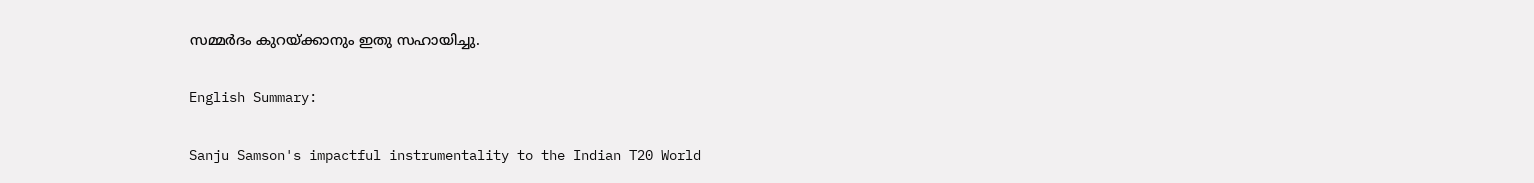സമ്മർദം കുറയ്ക്കാനും ഇതു സഹായിച്ചു.

English Summary:

Sanju Samson's impactful instrumentality to the Indian T20 World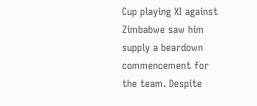Cup playing XI against Zimbabwe saw him supply a beardown commencement for the team. Despite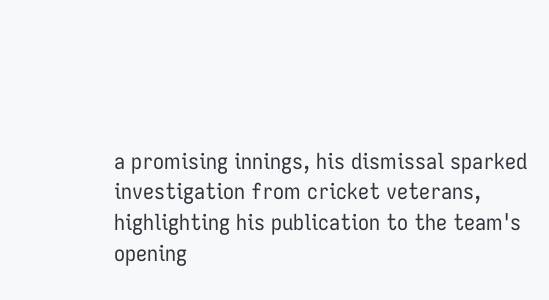a promising innings, his dismissal sparked investigation from cricket veterans, highlighting his publication to the team's opening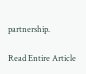partnership.

Read Entire Article